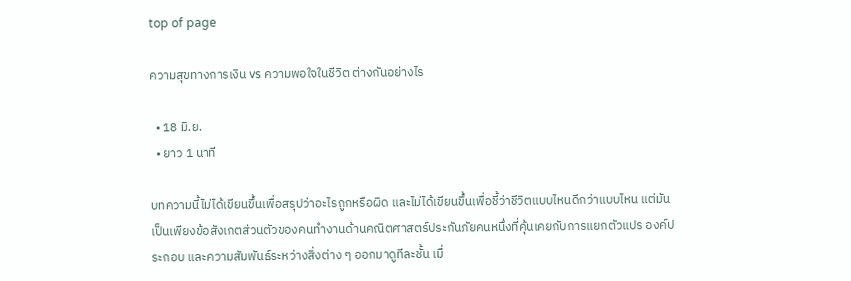top of page

ความสุขทางการเงิน vs ความพอใจในชีวิต ต่างกันอย่างไร

  • 18 มิ.ย.
  • ยาว 1 นาที

บทความนี้ไม่ได้เขียนขึ้นเพื่อสรุปว่าอะไรถูกหรือผิด และไม่ได้เขียนขึ้นเพื่อชี้ว่าชีวิตแบบไหนดีกว่าแบบไหน แต่มันเป็นเพียงข้อสังเกตส่วนตัวของคนทำงานด้านคณิตศาสตร์ประกันภัยคนหนึ่งที่คุ้นเคยกับการแยกตัวแปร องค์ประกอบ และความสัมพันธ์ระหว่างสิ่งต่าง ๆ ออกมาดูทีละชั้น เมื่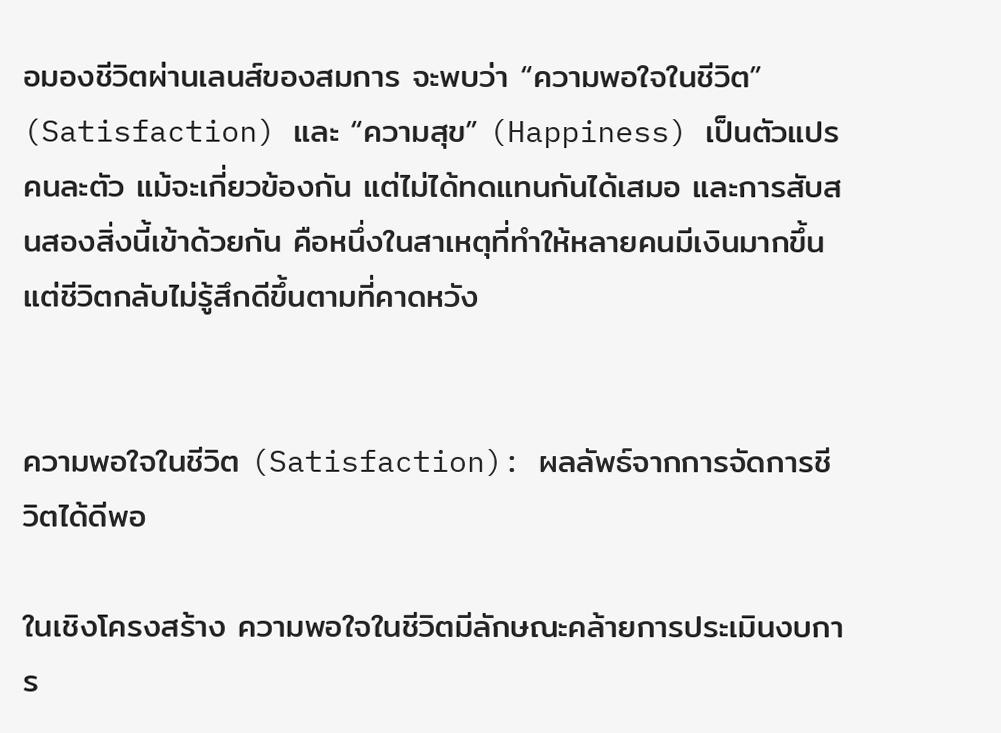อมองชีวิตผ่านเลนส์ของสมการ จะพบว่า “ความพอใจในชีวิต” (Satisfaction) และ “ความสุข” (Happiness) เป็นตัวแปรคนละตัว แม้จะเกี่ยวข้องกัน แต่ไม่ได้ทดแทนกันได้เสมอ และการสับสนสองสิ่งนี้เข้าด้วยกัน คือหนึ่งในสาเหตุที่ทำให้หลายคนมีเงินมากขึ้น แต่ชีวิตกลับไม่รู้สึกดีขึ้นตามที่คาดหวัง


ความพอใจในชีวิต (Satisfaction): ผลลัพธ์จากการจัดการชีวิตได้ดีพอ

ในเชิงโครงสร้าง ความพอใจในชีวิตมีลักษณะคล้ายการประเมินงบการ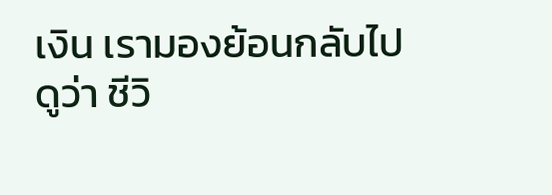เงิน เรามองย้อนกลับไปดูว่า ชีวิ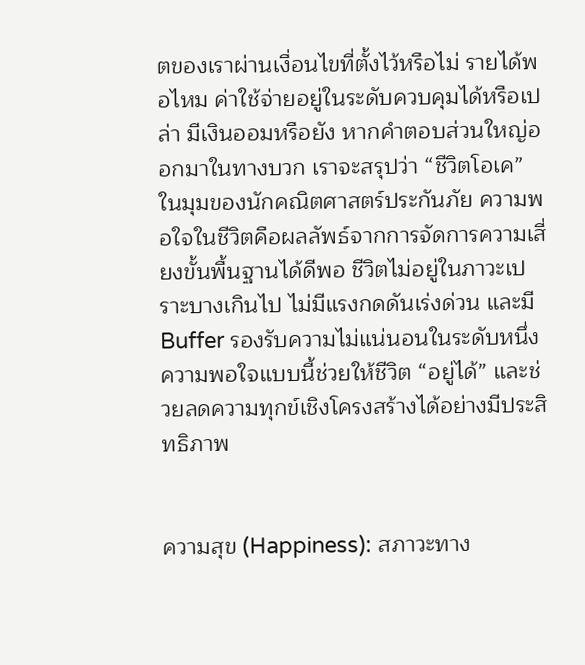ตของเราผ่านเงื่อนไขที่ตั้งไว้หรือไม่ รายได้พอไหม ค่าใช้จ่ายอยู่ในระดับควบคุมได้หรือเปล่า มีเงินออมหรือยัง หากคำตอบส่วนใหญ่ออกมาในทางบวก เราจะสรุปว่า “ชีวิตโอเค” ในมุมของนักคณิตศาสตร์ประกันภัย ความพอใจในชีวิตคือผลลัพธ์จากการจัดการความเสี่ยงขั้นพื้นฐานได้ดีพอ ชีวิตไม่อยู่ในภาวะเปราะบางเกินไป ไม่มีแรงกดดันเร่งด่วน และมี Buffer รองรับความไม่แน่นอนในระดับหนึ่ง ความพอใจแบบนี้ช่วยให้ชีวิต “อยู่ได้” และช่วยลดความทุกข์เชิงโครงสร้างได้อย่างมีประสิทธิภาพ


ความสุข (Happiness): สภาวะทาง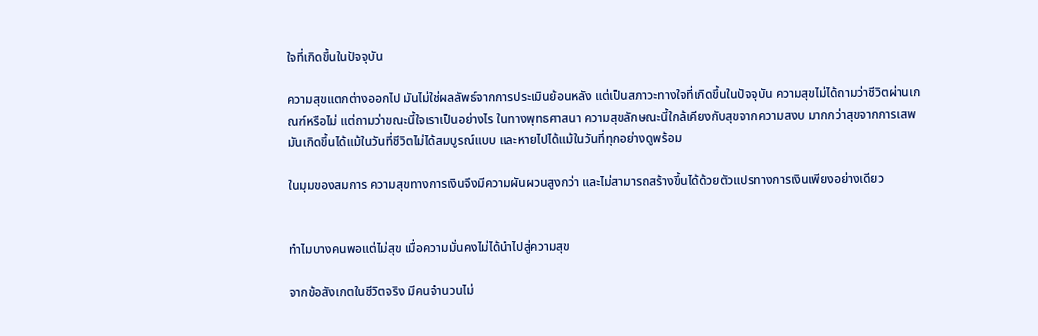ใจที่เกิดขึ้นในปัจจุบัน

ความสุขแตกต่างออกไป มันไม่ใช่ผลลัพธ์จากการประเมินย้อนหลัง แต่เป็นสภาวะทางใจที่เกิดขึ้นในปัจจุบัน ความสุขไม่ได้ถามว่าชีวิตผ่านเกณฑ์หรือไม่ แต่ถามว่าขณะนี้ใจเราเป็นอย่างไร ในทางพุทธศาสนา ความสุขลักษณะนี้ใกล้เคียงกับสุขจากความสงบ มากกว่าสุขจากการเสพ มันเกิดขึ้นได้แม้ในวันที่ชีวิตไม่ได้สมบูรณ์แบบ และหายไปได้แม้ในวันที่ทุกอย่างดูพร้อม

ในมุมของสมการ ความสุขทางการเงินจึงมีความผันผวนสูงกว่า และไม่สามารถสร้างขึ้นได้ด้วยตัวแปรทางการเงินเพียงอย่างเดียว


ทำไมบางคนพอแต่ไม่สุข เมื่อความมั่นคงไม่ได้นำไปสู่ความสุข

จากข้อสังเกตในชีวิตจริง มีคนจำนวนไม่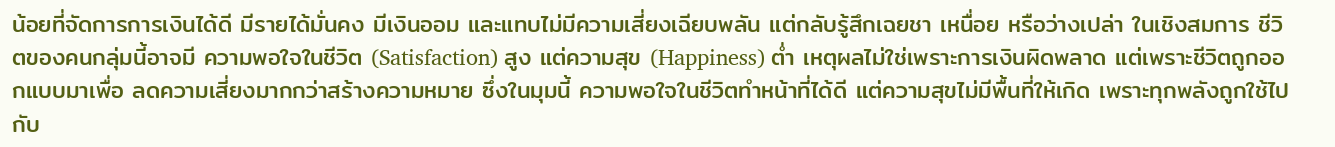น้อยที่จัดการการเงินได้ดี มีรายได้มั่นคง มีเงินออม และแทบไม่มีความเสี่ยงเฉียบพลัน แต่กลับรู้สึกเฉยชา เหนื่อย หรือว่างเปล่า ในเชิงสมการ ชีวิตของคนกลุ่มนี้อาจมี ความพอใจในชีวิต (Satisfaction) สูง แต่ความสุข (Happiness) ต่ำ เหตุผลไม่ใช่เพราะการเงินผิดพลาด แต่เพราะชีวิตถูกออกแบบมาเพื่อ ลดความเสี่ยงมากกว่าสร้างความหมาย ซึ่งในมุมนี้ ความพอใจในชีวิตทำหน้าที่ได้ดี แต่ความสุขไม่มีพื้นที่ให้เกิด เพราะทุกพลังถูกใช้ไปกับ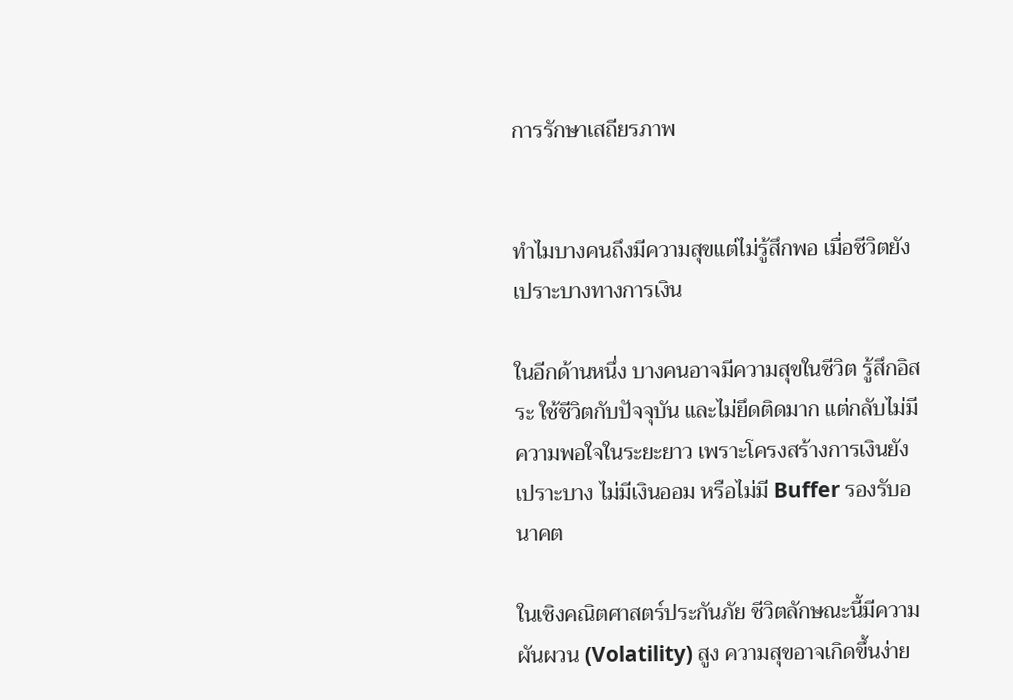การรักษาเสถียรภาพ


ทำไมบางคนถึงมีความสุขแต่ไม่รู้สึกพอ เมื่อชีวิตยังเปราะบางทางการเงิน

ในอีกด้านหนึ่ง บางคนอาจมีความสุขในชีวิต รู้สึกอิสระ ใช้ชีวิตกับปัจจุบัน และไม่ยึดติดมาก แต่กลับไม่มีความพอใจในระยะยาว เพราะโครงสร้างการเงินยังเปราะบาง ไม่มีเงินออม หรือไม่มี Buffer รองรับอนาคต

ในเชิงคณิตศาสตร์ประกันภัย ชีวิตลักษณะนี้มีความผันผวน (Volatility) สูง ความสุขอาจเกิดขึ้นง่าย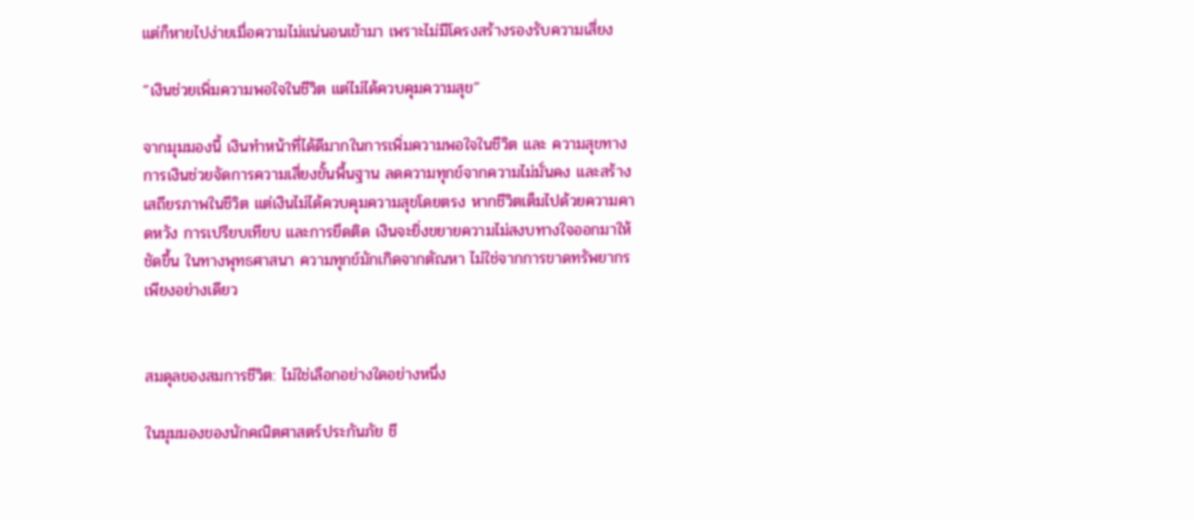แต่ก็หายไปง่ายเมื่อความไม่แน่นอนเข้ามา เพราะไม่มีโครงสร้างรองรับความเสี่ยง

“เงินช่วยเพิ่มความพอใจในชีวิต แต่ไม่ได้ควบคุมความสุข”

จากมุมมองนี้ เงินทำหน้าที่ได้ดีมากในการเพิ่มความพอใจในชีวิต และ ความสุขทางการเงินช่วยจัดการความเสี่ยงขั้นพื้นฐาน ลดความทุกข์จากความไม่มั่นคง และสร้างเสถียรภาพในชีวิต แต่เงินไม่ได้ควบคุมความสุขโดยตรง หากชีวิตเต็มไปด้วยความคาดหวัง การเปรียบเทียบ และการยึดติด เงินจะยิ่งขยายความไม่สงบทางใจออกมาให้ชัดขึ้น ในทางพุทธศาสนา ความทุกข์มักเกิดจากตัณหา ไม่ใช่จากการขาดทรัพยากรเพียงอย่างเดียว


สมดุลของสมการชีวิต: ไม่ใช่เลือกอย่างใดอย่างหนึ่ง

ในมุมมองของนักคณิตศาสตร์ประกันภัย ชี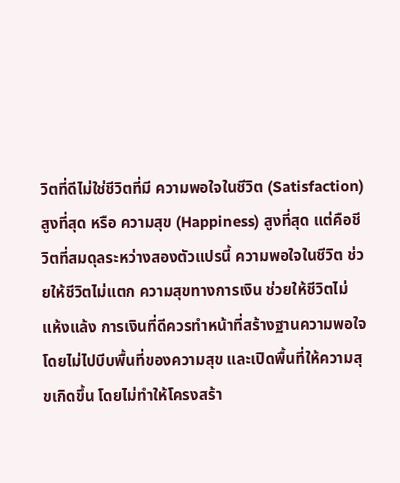วิตที่ดีไม่ใช่ชีวิตที่มี ความพอใจในชีวิต (Satisfaction) สูงที่สุด หรือ ความสุข (Happiness) สูงที่สุด แต่คือชีวิตที่สมดุลระหว่างสองตัวแปรนี้ ความพอใจในชีวิต ช่วยให้ชีวิตไม่แตก ความสุขทางการเงิน ช่วยให้ชีวิตไม่แห้งแล้ง การเงินที่ดีควรทำหน้าที่สร้างฐานความพอใจ โดยไม่ไปบีบพื้นที่ของความสุข และเปิดพื้นที่ให้ความสุขเกิดขึ้น โดยไม่ทำให้โครงสร้า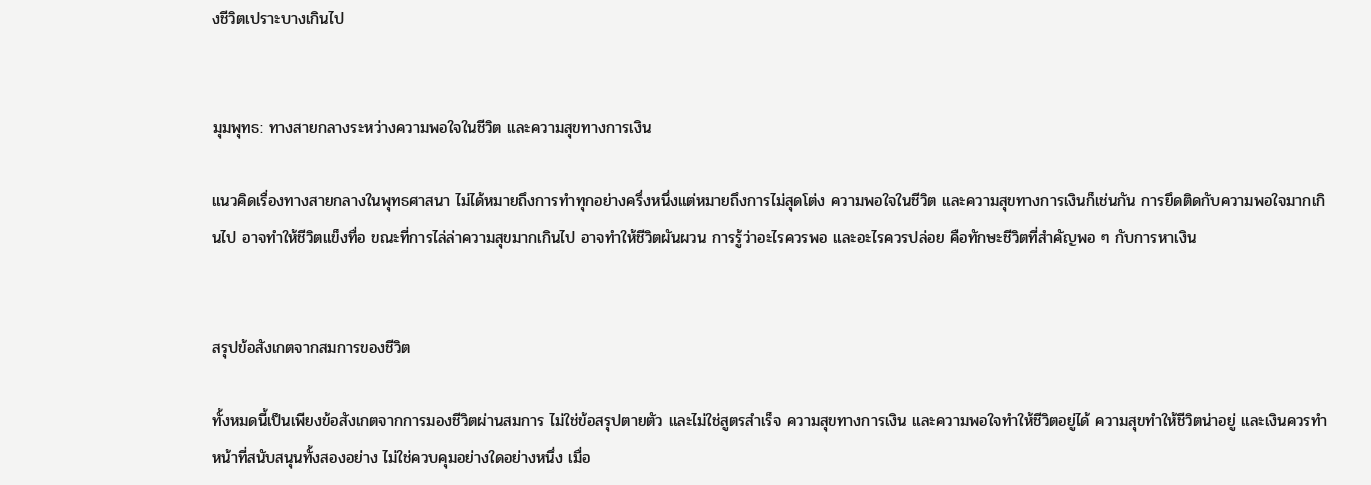งชีวิตเปราะบางเกินไป


มุมพุทธ: ทางสายกลางระหว่างความพอใจในชีวิต และความสุขทางการเงิน

แนวคิดเรื่องทางสายกลางในพุทธศาสนา ไม่ได้หมายถึงการทำทุกอย่างครึ่งหนึ่งแต่หมายถึงการไม่สุดโต่ง ความพอใจในชีวิต และความสุขทางการเงินก็เช่นกัน การยึดติดกับความพอใจมากเกินไป อาจทำให้ชีวิตแข็งทื่อ ขณะที่การไล่ล่าความสุขมากเกินไป อาจทำให้ชีวิตผันผวน การรู้ว่าอะไรควรพอ และอะไรควรปล่อย คือทักษะชีวิตที่สำคัญพอ ๆ กับการหาเงิน


สรุปข้อสังเกตจากสมการของชีวิต

ทั้งหมดนี้เป็นเพียงข้อสังเกตจากการมองชีวิตผ่านสมการ ไม่ใช่ข้อสรุปตายตัว และไม่ใช่สูตรสำเร็จ ความสุขทางการเงิน และความพอใจทำให้ชีวิตอยู่ได้ ความสุขทำให้ชีวิตน่าอยู่ และเงินควรทำหน้าที่สนับสนุนทั้งสองอย่าง ไม่ใช่ควบคุมอย่างใดอย่างหนึ่ง เมื่อ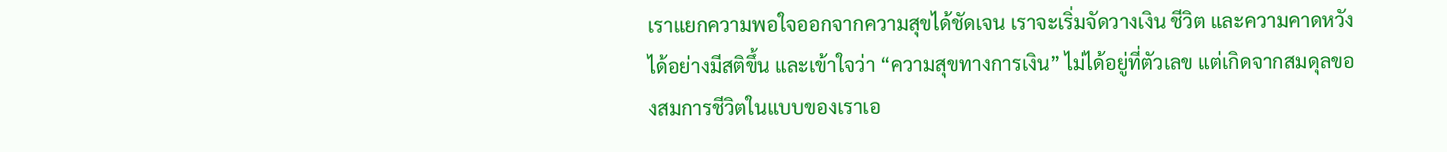เราแยกความพอใจออกจากความสุขได้ชัดเจน เราจะเริ่มจัดวางเงิน ชีวิต และความคาดหวังได้อย่างมีสติขึ้น และเข้าใจว่า “ความสุขทางการเงิน” ไม่ได้อยู่ที่ตัวเลข แต่เกิดจากสมดุลของสมการชีวิตในแบบของเราเอ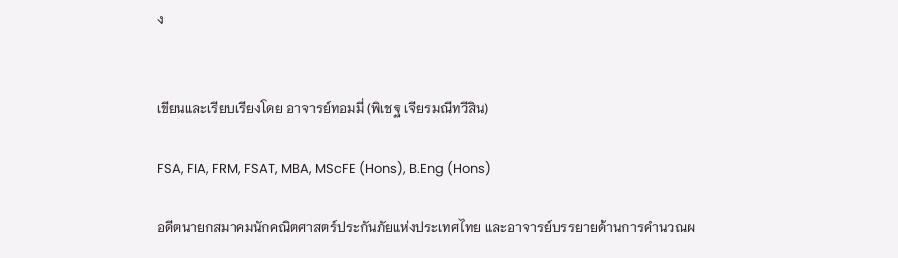ง


เขียนและเรียบเรียงโดย อาจารย์ทอมมี่ (พิเชฐ เจียรมณีทวีสิน)

FSA, FIA, FRM, FSAT, MBA, MScFE (Hons), B.Eng (Hons)

อดีตนายกสมาคมนักคณิตศาสตร์ประกันภัยแห่งประเทศไทย และอาจารย์บรรยายด้านการคำนวณผ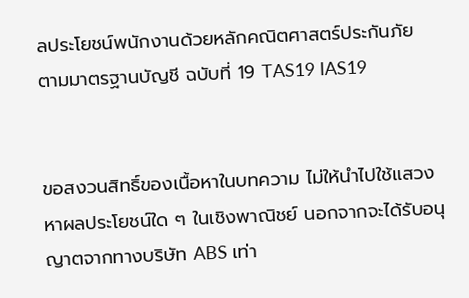ลประโยชน์พนักงานด้วยหลักคณิตศาสตร์ประกันภัย ตามมาตรฐานบัญชี ฉบับที่ 19 TAS19 IAS19


ขอสงวนสิทธิ์ของเนื้อหาในบทความ ไม่ให้นำไปใช้แสวงหาผลประโยชน์ใด ๆ ในเชิงพาณิชย์ นอกจากจะได้รับอนุญาตจากทางบริษัท ABS เท่า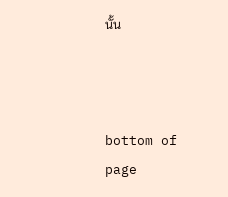นั้น



bottom of page